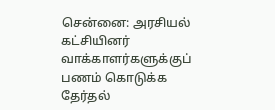சென்னை: அரசியல் கட்சியினர் வாக்காளர்களுக்குப் பணம் கொடுக்க தேர்தல்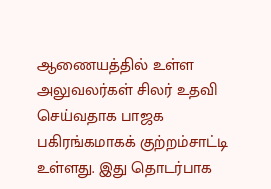ஆணையத்தில் உள்ள அலுவலர்கள் சிலர் உதவி செய்வதாக பாஜக பகிரங்கமாகக் குற்றம்சாட்டி உள்ளது. இது தொடர்பாக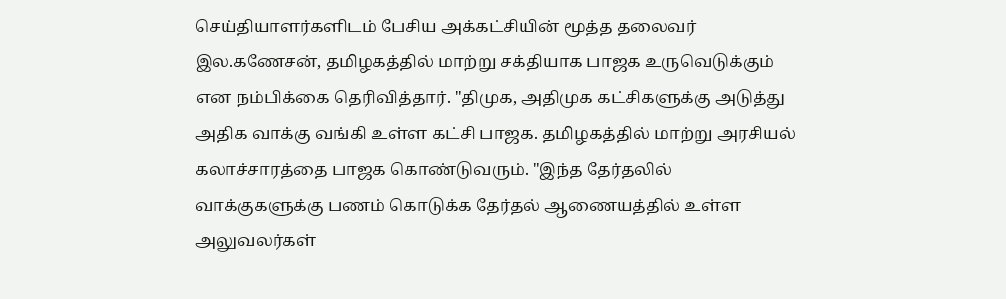செய்தியாளர்களிடம் பேசிய அக்கட்சியின் மூத்த தலைவர் இல.கணேசன், தமிழகத்தில் மாற்று சக்தியாக பாஜக உருவெடுக்கும் என நம்பிக்கை தெரிவித்தார். "திமுக, அதிமுக கட்சிகளுக்கு அடுத்து அதிக வாக்கு வங்கி உள்ள கட்சி பாஜக. தமிழகத்தில் மாற்று அரசியல் கலாச்சாரத்தை பாஜக கொண்டுவரும். "இந்த தேர்தலில் வாக்குகளுக்கு பணம் கொடுக்க தேர்தல் ஆணையத்தில் உள்ள அலுவலர்கள்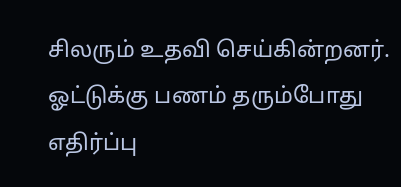சிலரும் உதவி செய்கின்றனர். ஓட்டுக்கு பணம் தரும்போது எதிர்ப்பு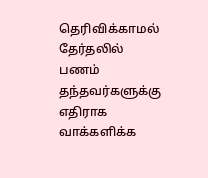தெரிவிக்காமல் தேர்தலில் பணம் தந்தவர்களுக்கு எதிராக வாக்களிக்க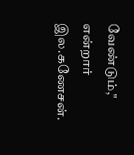வேண்டும்," என்றார் இல.கணேசன்.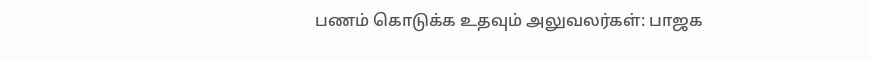பணம் கொடுக்க உதவும் அலுவலர்கள்: பாஜக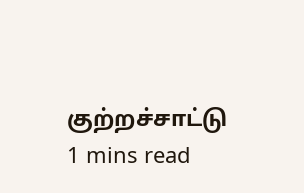குற்றச்சாட்டு
1 mins read